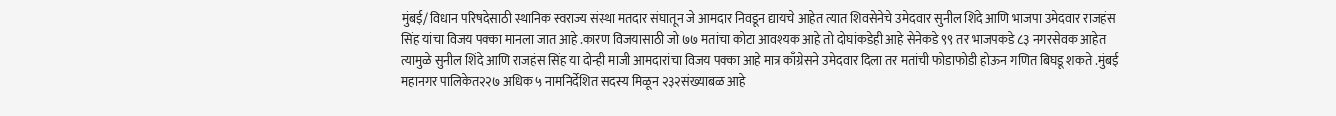मुंबई/ विधान परिषदेसाठी स्थानिक स्वराज्य संस्था मतदार संघातून जे आमदार निवडून द्यायचे आहेत त्यात शिवसेनेचे उमेदवार सुनील शिंदे आणि भाजपा उमेदवार राजहंस सिंह यांचा विजय पक्का मानला जात आहे .कारण विजयासाठी जो ७७ मतांचा कोटा आवश्यक आहे तो दोघांकडेही आहे सेनेकडे ९९ तर भाजपकडे ८३ नगरसेवक आहेत त्यामुळे सुनील शिंदे आणि राजहंस सिंह या दोन्ही माजी आमदारांचा विजय पक्का आहे मात्र काँग्रेसने उमेदवार दिला तर मतांची फोडाफोडी होऊन गणित बिघडू शकते .मुंबई महानगर पालिकेत२२७ अधिक ५ नामनिर्देशित सदस्य मिळून २३२संख्याबळ आहे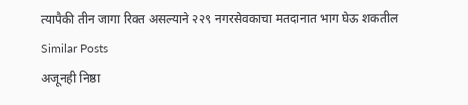त्यापैकी तीन जागा रिक्त असल्याने २२९ नगरसेवकाचा मतदानात भाग घेऊ शकतील
Similar Posts
अजूनही निष्ठा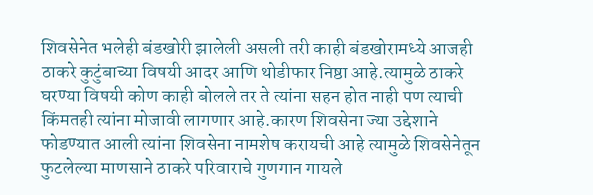शिवसेनेत भलेही बंडखोरी झालेली असली तरी काही बंडखोरामध्ये आजही ठाकरे कुटुंबाच्या विषयी आदर आणि थोडीफार निष्ठा आहे.त्यामुळे ठाकरे घरण्या विषयी कोण काही बोलले तर ते त्यांना सहन होत नाही पण त्याची किंमतही त्यांना मोजावी लागणार आहे.कारण शिवसेना ज्या उद्देशाने फोडण्यात आली त्यांना शिवसेना नामशेष करायची आहे त्यामुळे शिवसेनेतून फुटलेल्या माणसाने ठाकरे परिवाराचे गुणगान गायले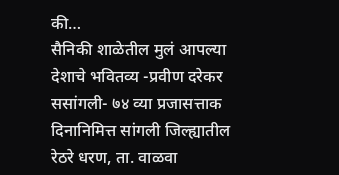की…
सैनिकी शाळेतील मुलं आपल्या देशाचे भवितव्य -प्रवीण दरेकर
ससांगली- ७४ व्या प्रजासत्ताक दिनानिमित्त सांगली जिल्ह्यातील रेठरे धरण, ता. वाळवा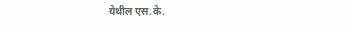येथील एस.के.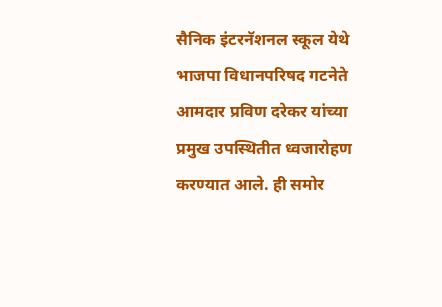सैनिक इंटरनॅशनल स्कूल येथे भाजपा विधानपरिषद गटनेते आमदार प्रविण दरेकर यांच्या प्रमुख उपस्थितीत ध्वजारोहण करण्यात आले. ही समोर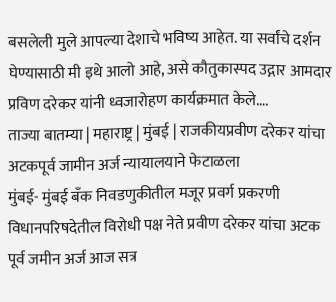बसलेली मुले आपल्या देशाचे भविष्य आहेत. या सर्वांचे दर्शन घेण्यासाठी मी इथे आलो आहे, असे कौतुकास्पद उद्गार आमदार प्रविण दरेकर यांनी ध्वजारोहण कार्यक्रमात केले….
ताज्या बातम्या | महाराष्ट्र | मुंबई | राजकीयप्रवीण दरेकर यांचा अटकपूर्व जामीन अर्ज न्यायालयाने फेटाळला
मुंबई- मुंबई बँक निवडणुकीतील मजूर प्रवर्ग प्रकरणी विधानपरिषदेतील विरोधी पक्ष नेते प्रवीण दरेकर यांचा अटक पूर्व जमीन अर्ज आज सत्र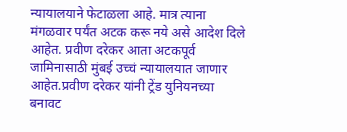न्यायालयाने फेटाळला आहे. मात्र त्याना मंगळवार पर्यंत अटक करू नये असे आदेश दिले आहेत. प्रवीण दरेकर आता अटकपूर्व जामिनासाठी मुंबई उच्चं न्यायालयात जाणार आहेत.प्रवीण दरेकर यांनी ट्रेंड युनियनच्या बनावट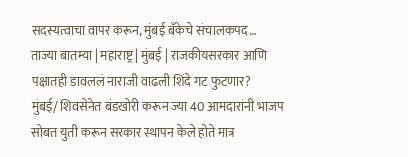सदस्यत्वाचा वापर करून, मुंबई बँकेचे संचालकपद…
ताज्या बातम्या | महाराष्ट्र | मुंबई | राजकीयसरकार आणि पक्षातही डावललं नाराजी वाढली शिंदे गट फुटणार?
मुंबई/ शिवसेनेत बंडखोरी करून ज्या 40 आमदारांनी भाजप सोबत युती करून सरकार स्थापन केले होते मात्र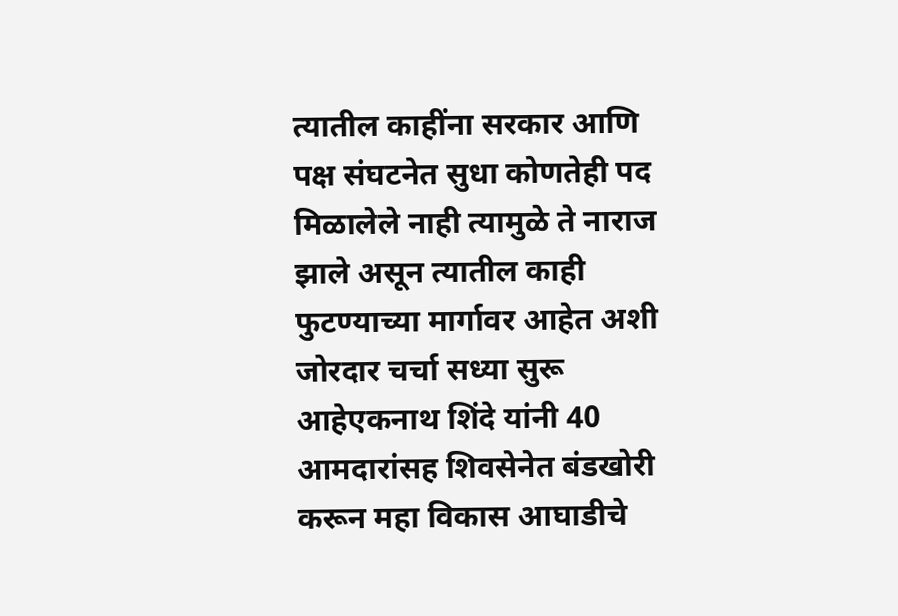त्यातील काहींना सरकार आणि पक्ष संघटनेत सुधा कोणतेही पद मिळालेले नाही त्यामुळे ते नाराज झाले असून त्यातील काही फुटण्याच्या मार्गावर आहेत अशी जोरदार चर्चा सध्या सुरू आहेएकनाथ शिंदे यांनी 40 आमदारांसह शिवसेनेत बंडखोरी करून महा विकास आघाडीचे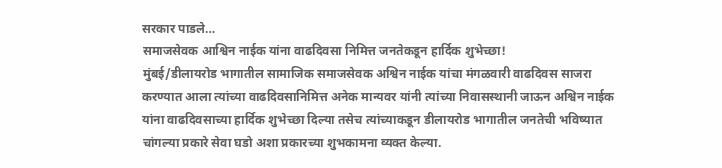सरकार पाडले…
समाजसेवक आश्विन नाईक यांना वाढदिवसा निमित्त जनतेकडून हार्दिक शुभेच्छा!
मुंबई/डीलायरोड भागातील सामाजिक समाजसेवक अश्विन नाईक यांचा मंगळवारी वाढदिवस साजरा करण्यात आला त्यांच्या वाढदिवसानिमित्त अनेक मान्यवर यांनी त्यांच्या निवासस्थानी जाऊन अश्विन नाईक यांना वाढदिवसाच्या हार्दिक शुभेच्छा दिल्या तसेच त्यांच्याकडून डीलायरोड भागातील जनतेची भविष्यात चांगल्या प्रकारे सेवा घडो अशा प्रकारच्या शुभकामना व्यक्त केल्या.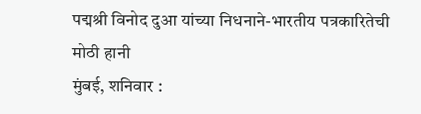पद्मश्री विनोद दुआ यांच्या निधनाने-भारतीय पत्रकारितेची मोठी हानी
मुंबई, शनिवार :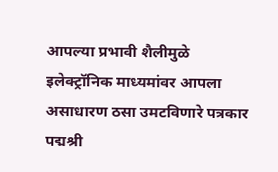आपल्या प्रभावी शैलीमुळे इलेक्ट्रॉनिक माध्यमांवर आपला असाधारण ठसा उमटविणारे पत्रकार पद्मश्री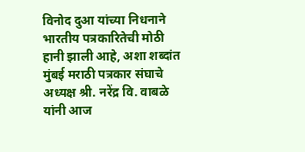विनोद दुआ यांच्या निधनाने भारतीय पत्रकारितेची मोठी हानी झाली आहे, अशा शब्दांत मुंबई मराठी पत्रकार संघाचे अध्यक्ष श्री. नरेंद्र वि. वाबळे यांनी आज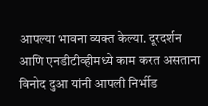आपल्या भावना व्यक्त केल्या. दूरदर्शन आणि एनडीटीव्हीमध्ये काम करत असताना विनोद दुआ यांनी आपली निर्भीड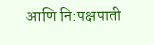आणि नि:पक्षपाती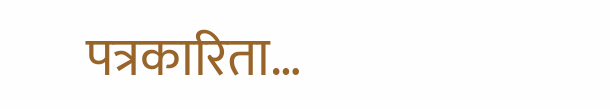पत्रकारिता…